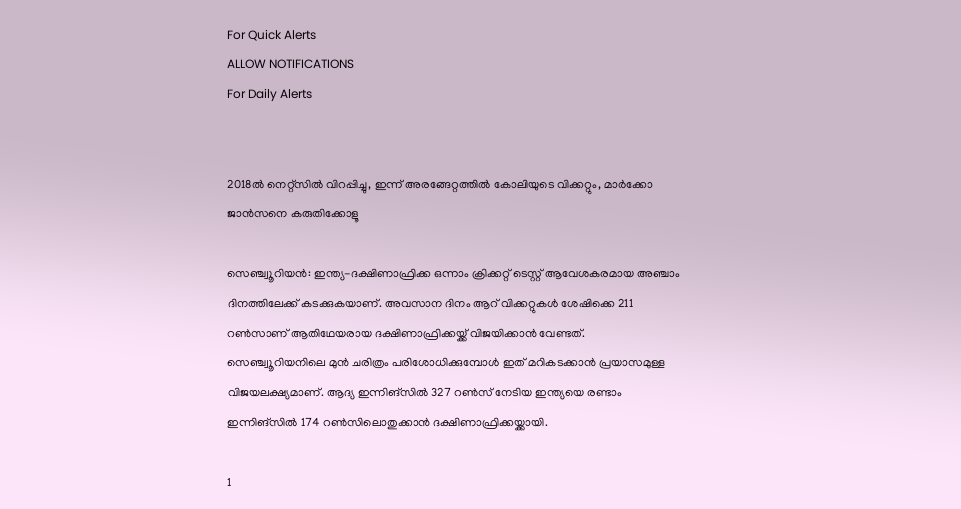For Quick Alerts
ALLOW NOTIFICATIONS
For Daily Alerts


2018ല്‍ നെറ്റ്‌സില്‍ വിറപ്പിച്ചു, ഇന്ന് അരങ്ങേറ്റത്തില്‍ കോലിയുടെ വിക്കറ്റും, മാര്‍ക്കോ ജാന്‍സനെ കരുതിക്കോളൂ

സെഞ്ച്വൂറിയന്‍: ഇന്ത്യ-ദക്ഷിണാഫ്രിക്ക ഒന്നാം ക്രിക്കറ്റ് ടെസ്റ്റ് ആവേശകരമായ അഞ്ചാം ദിനത്തിലേക്ക് കടക്കുകയാണ്. അവസാന ദിനം ആറ് വിക്കറ്റുകള്‍ ശേഷിക്കെ 211 റണ്‍സാണ് ആതിഥേയരായ ദക്ഷിണാഫ്രിക്കയ്ക്ക് വിജയിക്കാന്‍ വേണ്ടത്. സെഞ്ച്വൂറിയനിലെ മുന്‍ ചരിത്രം പരിശോധിക്കുമ്പോള്‍ ഇത് മറികടക്കാന്‍ പ്രയാസമുള്ള വിജയലക്ഷ്യമാണ്. ആദ്യ ഇന്നിങ്‌സില്‍ 327 റണ്‍സ് നേടിയ ഇന്ത്യയെ രണ്ടാം ഇന്നിങ്‌സില്‍ 174 റണ്‍സിലൊതുക്കാന്‍ ദക്ഷിണാഫ്രിക്കയ്ക്കായി.

1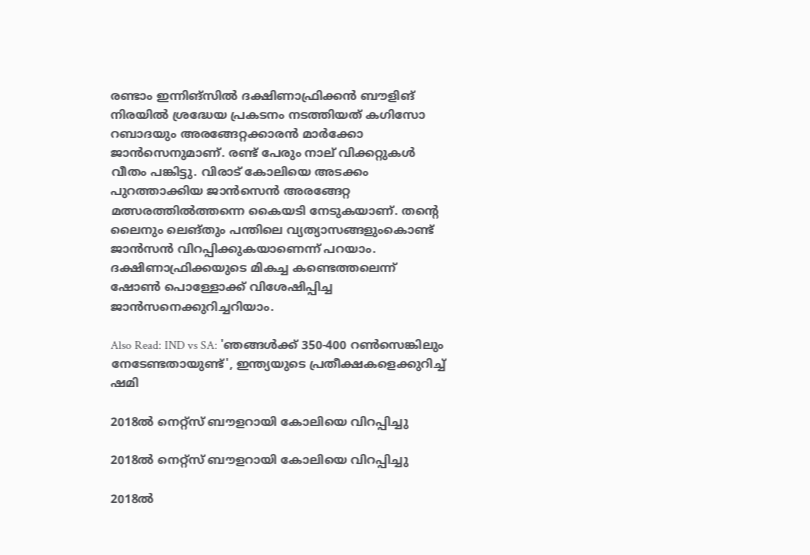രണ്ടാം ഇന്നിങ്‌സില്‍ ദക്ഷിണാഫ്രിക്കന്‍ ബൗളിങ് നിരയില്‍ ശ്രദ്ധേയ പ്രകടനം നടത്തിയത് കഗിസോ റബാദയും അരങ്ങേറ്റക്കാരന്‍ മാര്‍ക്കോ ജാന്‍സെനുമാണ്. രണ്ട് പേരും നാല് വിക്കറ്റുകള്‍ വീതം പങ്കിട്ടു. വിരാട് കോലിയെ അടക്കം പുറത്താക്കിയ ജാന്‍സെന്‍ അരങ്ങേറ്റ മത്സരത്തില്‍ത്തന്നെ കൈയടി നേടുകയാണ്. തന്റെ ലൈനും ലെങ്തും പന്തിലെ വ്യത്യാസങ്ങളുംകൊണ്ട് ജാന്‍സന്‍ വിറപ്പിക്കുകയാണെന്ന് പറയാം. ദക്ഷിണാഫ്രിക്കയുടെ മികച്ച കണ്ടെത്തലെന്ന് ഷോണ്‍ പൊള്ളോക്ക് വിശേഷിപ്പിച്ച ജാന്‍സനെക്കുറിച്ചറിയാം.

Also Read: IND vs SA: 'ഞങ്ങള്‍ക്ക് 350-400 റണ്‍സെങ്കിലും നേടേണ്ടതായുണ്ട്', ഇന്ത്യയുടെ പ്രതീക്ഷകളെക്കുറിച്ച് ഷമി

2018ല്‍ നെറ്റ്‌സ് ബൗളറായി കോലിയെ വിറപ്പിച്ചു

2018ല്‍ നെറ്റ്‌സ് ബൗളറായി കോലിയെ വിറപ്പിച്ചു

2018ല്‍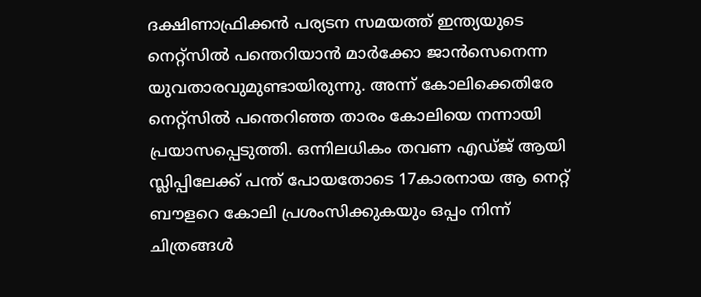ദക്ഷിണാഫ്രിക്കന്‍ പര്യടന സമയത്ത് ഇന്ത്യയുടെ നെറ്റ്‌സില്‍ പന്തെറിയാന്‍ മാര്‍ക്കോ ജാന്‍സെനെന്ന യുവതാരവുമുണ്ടായിരുന്നു. അന്ന് കോലിക്കെതിരേ നെറ്റ്‌സില്‍ പന്തെറിഞ്ഞ താരം കോലിയെ നന്നായി പ്രയാസപ്പെടുത്തി. ഒന്നിലധികം തവണ എഡ്ജ് ആയി സ്ലിപ്പിലേക്ക് പന്ത് പോയതോടെ 17കാരനായ ആ നെറ്റ് ബൗളറെ കോലി പ്രശംസിക്കുകയും ഒപ്പം നിന്ന് ചിത്രങ്ങള്‍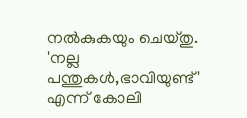നല്‍കുകയും ചെയ്തു. 'നല്ല പന്തുകള്‍,ഭാവിയുണ്ട്' എന്ന് കോലി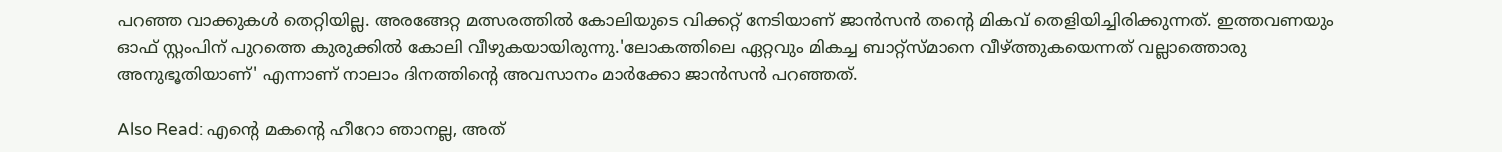പറഞ്ഞ വാക്കുകള്‍ തെറ്റിയില്ല. അരങ്ങേറ്റ മത്സരത്തില്‍ കോലിയുടെ വിക്കറ്റ് നേടിയാണ് ജാന്‍സന്‍ തന്റെ മികവ് തെളിയിച്ചിരിക്കുന്നത്. ഇത്തവണയും ഓഫ് സ്റ്റംപിന് പുറത്തെ കുരുക്കില്‍ കോലി വീഴുകയായിരുന്നു.'ലോകത്തിലെ ഏറ്റവും മികച്ച ബാറ്റ്‌സ്മാനെ വീഴ്ത്തുകയെന്നത് വല്ലാത്തൊരു അനുഭൂതിയാണ്' എന്നാണ് നാലാം ദിനത്തിന്റെ അവസാനം മാര്‍ക്കോ ജാന്‍സന്‍ പറഞ്ഞത്.

Also Read: എന്റെ മകന്റെ ഹീറോ ഞാനല്ല, അത്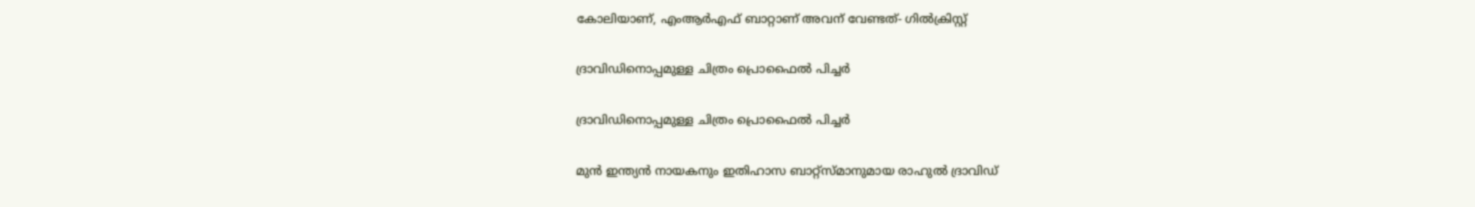കോലിയാണ്, എംആര്‍എഫ് ബാറ്റാണ് അവന് വേണ്ടത്- ഗില്‍ക്രിസ്റ്റ്

ദ്രാവിഡിനൊപ്പമുള്ള ചിത്രം പ്രൊഫൈല്‍ പിച്ചര്‍

ദ്രാവിഡിനൊപ്പമുള്ള ചിത്രം പ്രൊഫൈല്‍ പിച്ചര്‍

മുന്‍ ഇന്ത്യന്‍ നായകനും ഇതിഹാസ ബാറ്റ്‌സ്മാനുമായ രാഹുല്‍ ദ്രാവിഡ്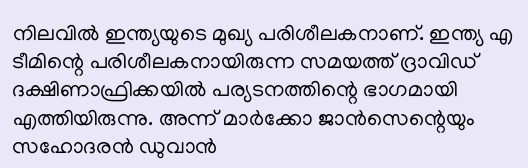നിലവില്‍ ഇന്ത്യയുടെ മുഖ്യ പരിശീലകനാണ്. ഇന്ത്യ എ ടീമിന്റെ പരിശീലകനായിരുന്ന സമയത്ത് ദ്രാവിഡ് ദക്ഷിണാഫ്രിക്കയില്‍ പര്യടനത്തിന്റെ ഭാഗമായി എത്തിയിരുന്നു. അന്ന് മാര്‍ക്കോ ജാന്‍സെന്റെയും സഹോദരന്‍ ഡുവാന്‍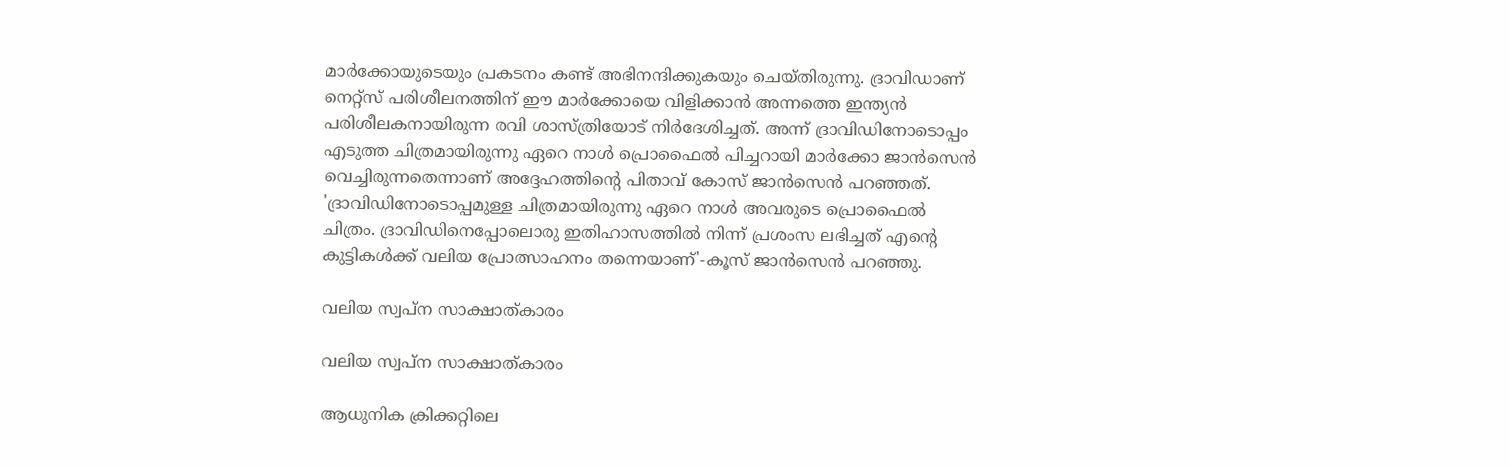മാര്‍ക്കോയുടെയും പ്രകടനം കണ്ട് അഭിനന്ദിക്കുകയും ചെയ്തിരുന്നു. ദ്രാവിഡാണ് നെറ്റ്‌സ് പരിശീലനത്തിന് ഈ മാര്‍ക്കോയെ വിളിക്കാന്‍ അന്നത്തെ ഇന്ത്യന്‍ പരിശീലകനായിരുന്ന രവി ശാസ്ത്രിയോട് നിര്‍ദേശിച്ചത്. അന്ന് ദ്രാവിഡിനോടൊപ്പം എടുത്ത ചിത്രമായിരുന്നു ഏറെ നാള്‍ പ്രൊഫൈല്‍ പിച്ചറായി മാര്‍ക്കോ ജാന്‍സെന്‍ വെച്ചിരുന്നതെന്നാണ് അദ്ദേഹത്തിന്റെ പിതാവ് കോസ് ജാന്‍സെന്‍ പറഞ്ഞത്. 'ദ്രാവിഡിനോടൊപ്പമുള്ള ചിത്രമായിരുന്നു ഏറെ നാള്‍ അവരുടെ പ്രൊഫൈല്‍ ചിത്രം. ദ്രാവിഡിനെപ്പോലൊരു ഇതിഹാസത്തില്‍ നിന്ന് പ്രശംസ ലഭിച്ചത് എന്റെ കുട്ടികള്‍ക്ക് വലിയ പ്രോത്സാഹനം തന്നെയാണ്'-കൂസ് ജാന്‍സെന്‍ പറഞ്ഞു.

വലിയ സ്വപ്‌ന സാക്ഷാത്കാരം

വലിയ സ്വപ്‌ന സാക്ഷാത്കാരം

ആധുനിക ക്രിക്കറ്റിലെ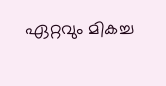ഏറ്റവും മികച്ച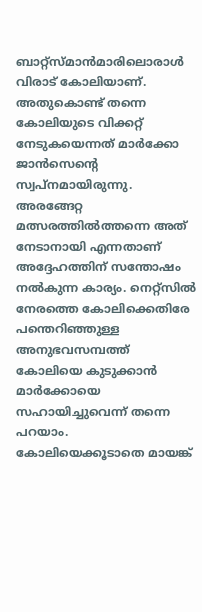ബാറ്റ്‌സ്മാന്‍മാരിലൊരാള്‍ വിരാട് കോലിയാണ്. അതുകൊണ്ട് തന്നെ കോലിയുടെ വിക്കറ്റ് നേടുകയെന്നത് മാര്‍ക്കോ ജാന്‍സെന്റെ സ്വപ്‌നമായിരുന്നു. അരങ്ങേറ്റ മത്സരത്തില്‍ത്തന്നെ അത് നേടാനായി എന്നതാണ് അദ്ദേഹത്തിന് സന്തോഷം നല്‍കുന്ന കാര്യം. നെറ്റ്‌സില്‍ നേരത്തെ കോലിക്കെതിരേ പന്തെറിഞ്ഞുള്ള അനുഭവസമ്പത്ത് കോലിയെ കുടുക്കാന്‍ മാര്‍ക്കോയെ സഹായിച്ചുവെന്ന് തന്നെ പറയാം. കോലിയെക്കൂടാതെ മായങ്ക്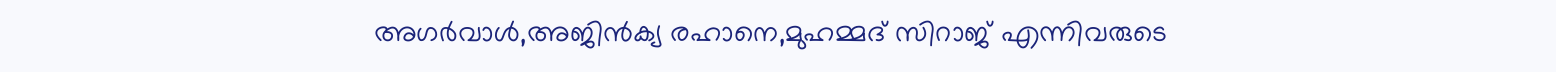അഗര്‍വാള്‍,അജിന്‍ക്യ രഹാനെ,മുഹമ്മദ് സിറാജ് എന്നിവരുടെ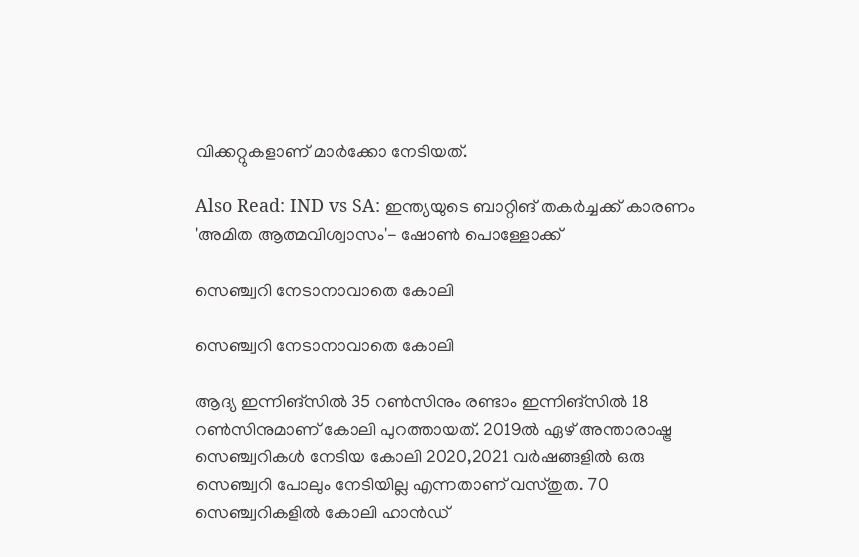വിക്കറ്റുകളാണ് മാര്‍ക്കോ നേടിയത്.

Also Read: IND vs SA: ഇന്ത്യയുടെ ബാറ്റിങ് തകര്‍ച്ചക്ക് കാരണം 'അമിത ആത്മവിശ്വാസം'- ഷോണ്‍ പൊള്ളോക്ക്

സെഞ്ച്വറി നേടാനാവാതെ കോലി

സെഞ്ച്വറി നേടാനാവാതെ കോലി

ആദ്യ ഇന്നിങ്‌സില്‍ 35 റണ്‍സിനും രണ്ടാം ഇന്നിങ്‌സില്‍ 18 റണ്‍സിനുമാണ് കോലി പുറത്തായത്. 2019ല്‍ ഏഴ് അന്താരാഷ്ട്ര സെഞ്ച്വറികള്‍ നേടിയ കോലി 2020,2021 വര്‍ഷങ്ങളില്‍ ഒരു സെഞ്ച്വറി പോലും നേടിയില്ല എന്നതാണ് വസ്തുത. 70 സെഞ്ച്വറികളില്‍ കോലി ഹാന്‍ഡ്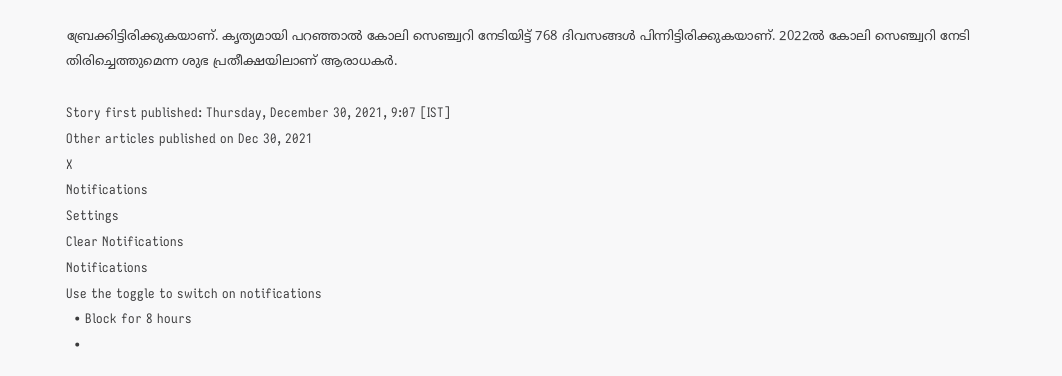ബ്രേക്കിട്ടിരിക്കുകയാണ്. കൃത്യമായി പറഞ്ഞാല്‍ കോലി സെഞ്ച്വറി നേടിയിട്ട് 768 ദിവസങ്ങള്‍ പിന്നിട്ടിരിക്കുകയാണ്. 2022ല്‍ കോലി സെഞ്ച്വറി നേടി തിരിച്ചെത്തുമെന്ന ശുഭ പ്രതീക്ഷയിലാണ് ആരാധകര്‍.

Story first published: Thursday, December 30, 2021, 9:07 [IST]
Other articles published on Dec 30, 2021
X
Notifications
Settings
Clear Notifications
Notifications
Use the toggle to switch on notifications
  • Block for 8 hours
  •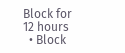Block for 12 hours
  • Block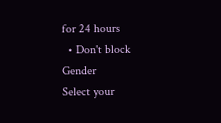for 24 hours
  • Don't block
Gender
Select your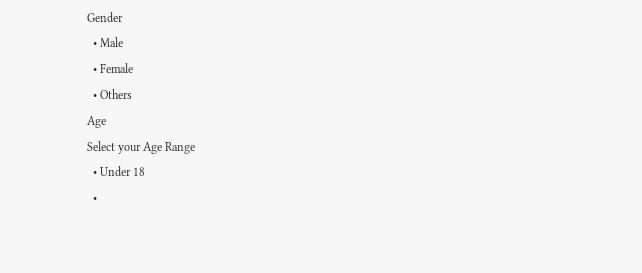Gender
  • Male
  • Female
  • Others
Age
Select your Age Range
  • Under 18
  •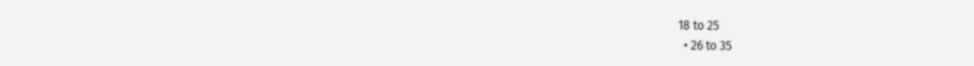18 to 25
  • 26 to 35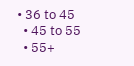• 36 to 45
  • 45 to 55
  • 55+